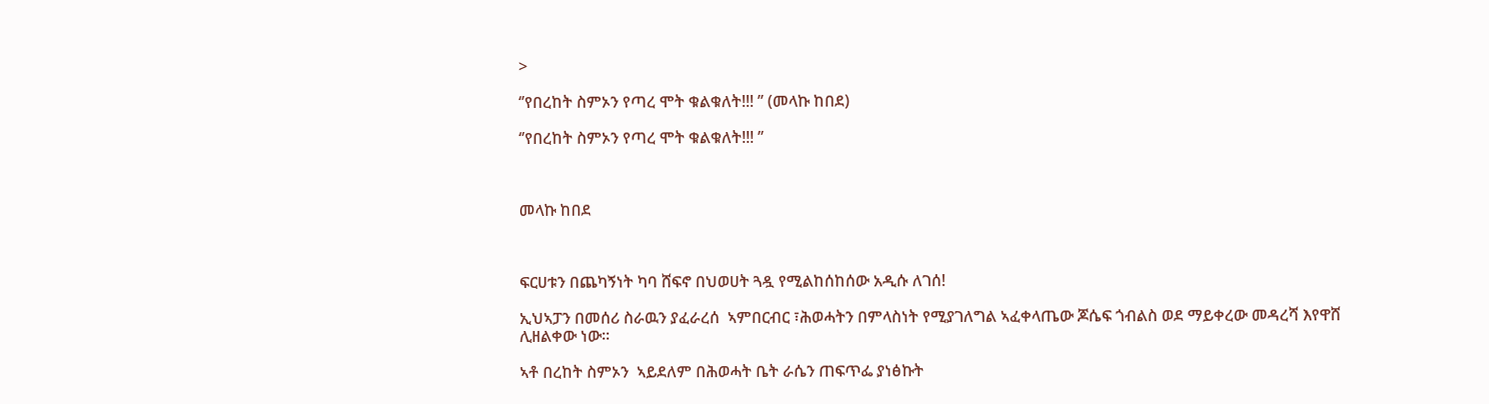>

‘’የበረከት ስምኦን የጣረ ሞት ቁልቁለት!!! ’’ (መላኩ ከበደ)

‘’የበረከት ስምኦን የጣረ ሞት ቁልቁለት!!! ’’



መላኩ ከበደ



ፍርሀቱን በጨካኝነት ካባ ሸፍኖ በህወሀት ጓዷ የሚልከሰከሰው አዲሱ ለገሰ!

ኢህኣፓን በመሰሪ ስራዉን ያፈራረሰ  ኣምበርብር ፣ሕወሓትን በምላስነት የሚያገለግል ኣፈቀላጤው ጆሴፍ ጎብልስ ወደ ማይቀረው መዳረሻ እየዋሸ ሊዘልቀው ነው፡፡

ኣቶ በረከት ስምኦን  ኣይደለም በሕወሓት ቤት ራሴን ጠፍጥፌ ያነፅኩት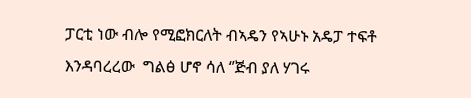ፓርቲ ነው ብሎ የሚፎክርለት ብኣዴን የኣሁኑ አዴፓ ተፍቶ  እንዳባረረው  ግልፅ ሆኖ ሳለ ‘’ጅብ ያለ ሃገሩ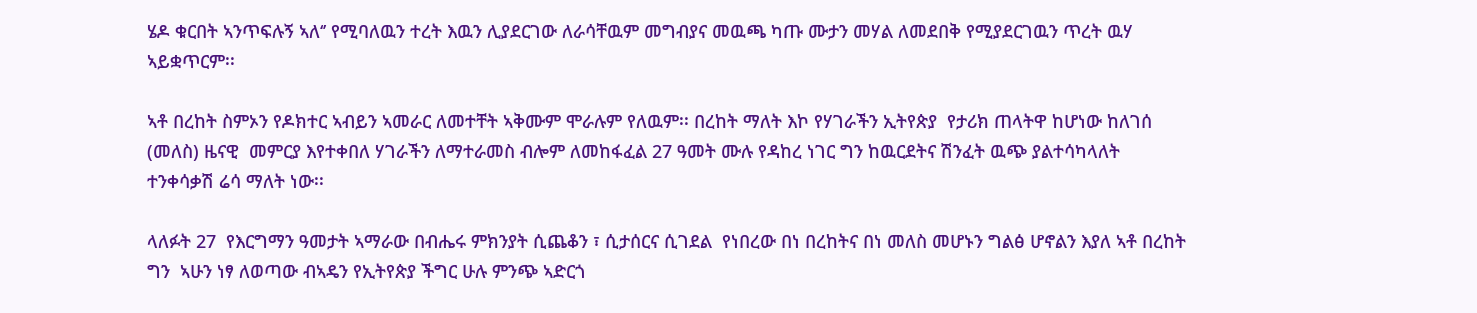ሄዶ ቁርበት ኣንጥፍሉኝ ኣለ‘’ የሚባለዉን ተረት እዉን ሊያደርገው ለራሳቸዉም መግብያና መዉጫ ካጡ ሙታን መሃል ለመደበቅ የሚያደርገዉን ጥረት ዉሃ ኣይቋጥርም፡፡

ኣቶ በረከት ስምኦን የዶክተር ኣብይን ኣመራር ለመተቸት ኣቅሙም ሞራሉም የለዉም፡፡ በረከት ማለት እኮ የሃገራችን ኢትየጵያ  የታሪክ ጠላትዋ ከሆነው ከለገሰ (መለስ) ዜናዊ  መምርያ እየተቀበለ ሃገራችን ለማተራመስ ብሎም ለመከፋፈል 27 ዓመት ሙሉ የዳከረ ነገር ግን ከዉርደትና ሽንፈት ዉጭ ያልተሳካላለት  ተንቀሳቃሽ ሬሳ ማለት ነው፡፡

ላለፉት 27  የእርግማን ዓመታት ኣማራው በብሔሩ ምክንያት ሲጨቆን ፣ ሲታሰርና ሲገደል  የነበረው በነ በረከትና በነ መለስ መሆኑን ግልፅ ሆኖልን እያለ ኣቶ በረከት ግን  ኣሁን ነፃ ለወጣው ብኣዴን የኢትየጵያ ችግር ሁሉ ምንጭ ኣድርጎ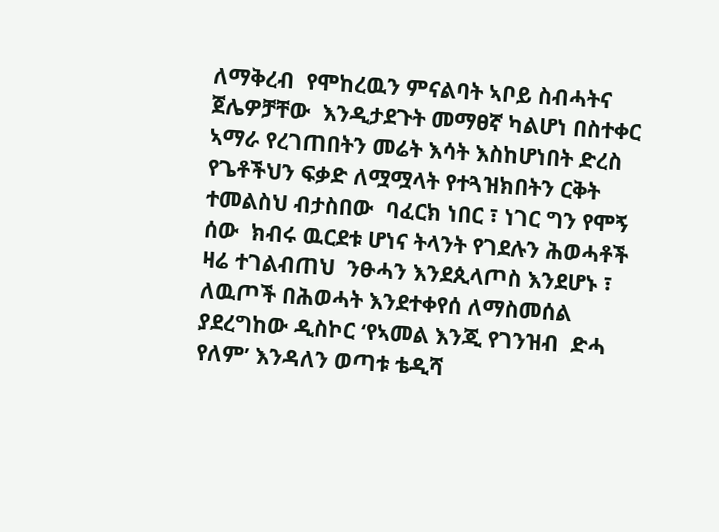ለማቅረብ  የሞከረዉን ምናልባት ኣቦይ ስብሓትና ጀሌዎቻቸው  እንዲታደጉት መማፀኛ ካልሆነ በስተቀር  ኣማራ የረገጠበትን መሬት እሳት እስከሆነበት ድረስ የጌቶችህን ፍቃድ ለሟሟላት የተጓዝክበትን ርቅት ተመልስህ ብታስበው  ባፈርክ ነበር ፣ ነገር ግን የሞኝ ሰው  ክብሩ ዉርደቱ ሆነና ትላንት የገደሉን ሕወሓቶች ዛሬ ተገልብጠህ  ንፁሓን እንደጲላጦስ እንደሆኑ ፣ ለዉጦች በሕወሓት እንደተቀየሰ ለማስመሰል  ያደረግከው ዲስኮር ‘የኣመል እንጂ የገንዝብ  ድሓ የለም’ እንዳለን ወጣቱ ቴዲሻ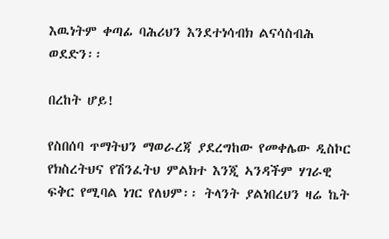እዉነትም ቀጣፊ ባሕሪህን እንደተነሳብክ ልናሳስብሕ ወደድን፡፡

በረከት ሆይ!

የስበሰባ ጥማትህን ማወራረጃ ያደረግከው የመቀሌው ዲስኮር የክስረትህና የሽንፈትህ ምልክተ እንጂ ኣንዳችም ሃገራዊ ፍቅር የሚባል ነገር የለህም፡፡ ትላንት ያልነበረህን ዛሬ ኬት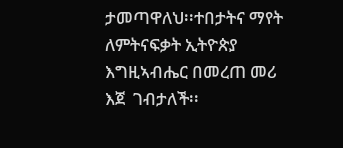ታመጣዋለህ፡፡ተበታትና ማየት ለምትናፍቃት ኢትዮጵያ እግዚኣብሔር በመረጠ መሪ እጀ  ገብታለች፡፡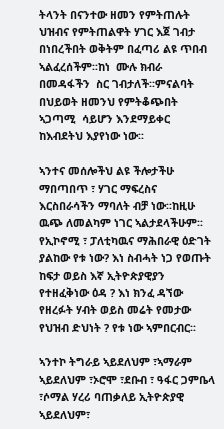ትላንት በናንተው ዘመን የምትጠሉት ህዝብና የምትጠልዋት ሃገር እጀ ገብታ በነበረችበት ወቅትም በፈጣሪ ልዩ ጥበብ ኣልፈረሰችም፡፡ከነ  ሙሉ ክብራ በመዳፋችን  ስር ገብታለች፡፡ምናልባት በህይወት ዘመንህ የምትቆጭበት ኣጋጣሚ  ሳይሆን እንደማይቀር ከእብደትህ እያየነው ነው፡፡

ኣንተና መሰሎችህ ልዩ ችሎታችሁ ማበጣበጥ ፣ ሃገር ማፍረስና እርስበራሳችን ማባለት ብቻ ነው፡፡ከዚሁ ዉጭ ለመልካም ነገር ኣልታደላችሁም፡፡ የኢኮኖሚ ፣ ፓለቲካዉና ማሕበራዊ ዕድገት ያልከው የቱ ነው? እነ ስብሓት ነጋ የወጡት ከፍታ ወይስ እኛ ኢትዮጵያዊያን የተዘፈቅነው ዕዳ ? እነ ክንፈ ዳኘው የዘረፉት ሃብት ወይስ መሬት የመታው የህዝብ ድህነት ? የቱ ነው ኣምበርብር፡፡

ኣንተኮ ትግራይ ኣይደለህም ፣ኣማራም ኣይደለህም ፣ኦሮሞ ፣ደቡብ ፣ ዓፋር ጋምቤላ  ፣ሶማል ሃረሪ ባጠቃለይ ኢትዮጵያዊ ኣይደለህም፣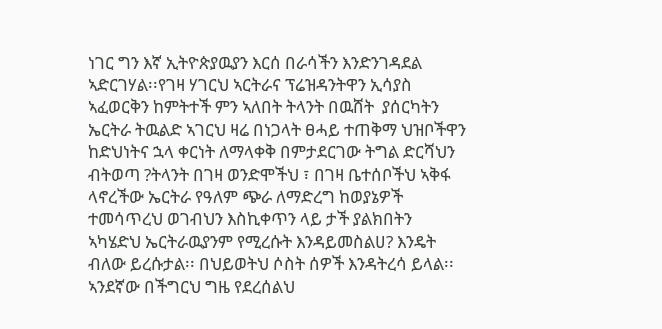ነገር ግን እኛ ኢትዮጵያዉያን እርሰ በራሳችን እንድንገዳደል ኣድርገሃል፡፡የገዛ ሃገርህ ኣርትራና ፕሬዝዳንትዋን ኢሳያስ ኣፈወርቅን ከምትተች ምን ኣለበት ትላንት በዉሸት  ያሰርካትን  ኤርትራ ትዉልድ ኣገርህ ዛሬ በነጋላት ፀሓይ ተጠቅማ ህዝቦችዋን ከድህነትና ኋላ ቀርነት ለማላቀቅ በምታደርገው ትግል ድርሻህን ብትወጣ ?ትላንት በገዛ ወንድሞችህ ፣ በገዛ ቤተሰቦችህ ኣቅፋ ላኖረችው ኤርትራ የዓለም ጭራ ለማድረግ ከወያኔዎች ተመሳጥረህ ወገብህን እስኪቀጥን ላይ ታች ያልክበትን ኣካሄድህ ኤርትራዉያንም የሚረሱት እንዳይመስልሀ? እንዴት ብለው ይረሱታል፡፡ በህይወትህ ሶስት ሰዎች እንዳትረሳ ይላል፡፡ ኣንደኛው በችግርህ ግዜ የደረሰልህ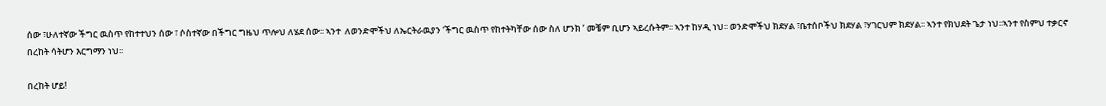ሰው ፣ሁለተኛው ችግር ዉስጥ የከተተህን ሰው ፣ ሶስተኛው በችግር ግዜህ ጥሎህ ለሄደ ሰው፡፡ ኣንተ  ለወንድሞችህ ለኤርትራዉያን ‘ችግር ዉስጥ የከተትካቸው ሰው ስለ ሆንክ ’ መቼም ቢሆን ኣይረሱትም፡፡ ኣንተ ከሃዲ ነህ፡፡ ወንድሞችህ ክደሃል ፣ቤተሰቦችህ ክደሃል ፣ሃገርህም ክደሃል፡፡ ኣንተ የክህደት ጌታ ነህ፡፡ኣንተ የስምህ ተቃርኖ በረከት ሳትሆን እርግማን ነህ፡፡

በረከት ሆይ!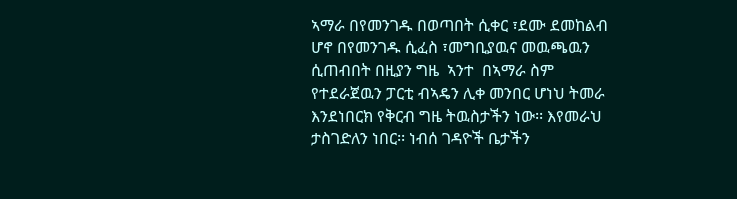ኣማራ በየመንገዱ በወጣበት ሲቀር ፣ደሙ ደመከልብ ሆኖ በየመንገዱ ሲፈስ ፣መግቢያዉና መዉጫዉን ሲጠብበት በዚያን ግዜ  ኣንተ  በኣማራ ስም  የተደራጀዉን ፓርቲ ብኣዴን ሊቀ መንበር ሆነህ ትመራ እንደነበርክ የቅርብ ግዜ ትዉስታችን ነው፡፡ እየመራህ ታስገድለን ነበር፡፡ ነብሰ ገዳዮች ቤታችን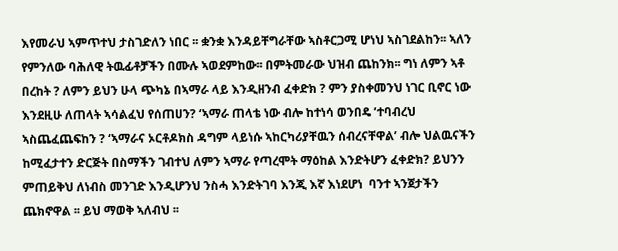እየመራህ ኣምጥተህ ታስገድለን ነበር ፡፡ ቋንቋ እንዳይቸግራቸው ኣስቶርጋሚ ሆነህ ኣስገደልከን፡፡ ኣለን የምንለው ባሕለዊ ትዉፊቶቻችን በሙሉ ኣወደምከው፡፡ በምትመራው ህዝብ ጨከንክ፡፡ ግነ ለምን ኣቶ በረከት ? ለምን ይህን ሁላ ጭካኔ በኣማራ ላይ እንዲዘንብ ፈቀድክ ? ምን ያስቀመንህ ነገር ቢኖር ነው እንደዚሁ ለጠላት ኣሳልፈህ የሰጠሀን? ‘ኣማራ ጠላቴ ነው ብሎ ከተነሳ ወንበዴ ’ተባብረህ  ኣስጨፈጨፍከን ? ‘ኣማራና ኦርቶዶክስ ዳግም ላይነሱ ኣከርካሪያቸዉን ሰብረናቸዋል’ ብሎ ህልዉናችን ከሚፈታተን ድርጅት በስማችን ገብተህ ለምን ኣማራ የጣረሞት ማዕከል እንድትሆን ፈቀድክ? ይህንን ምጠይቅህ ለነብስ መንገድ እንዲሆንህ ንስሓ እንድትገባ እንጂ እኛ እነደሆነ  ባንተ ኣንጀታችን ጨክኖዋል ፡፡ ይህ ማወቅ ኣለብህ ፡፡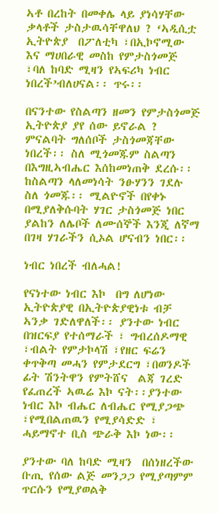ኣቶ በረከት በመቀሌ ላይ ያነሳሃቸው ቃላቶች ታስታዉሳቸዋለህ ? ‘ኣዲሲቷ ኢትዮጵያ  በፖለቲካ ፣በኢኮኖሚው እና ማሀበራዊ መስከ የምታስጎመጅ ፣ባለ ከባድ ሚዛን የኣፍሪካ ነብር ነበረች’ብለሀናል፡፡ ጥሩ፡፡

በናንተው የስልጣን ዘመን የምታስጎመጅ ኢትዮጵያ ያየ ሰው ይኖራል ? ምናልባት ግለሰቦች ታስጎመጃቸው ነበረች፡፡ ስለ ሚጎመጁም ስልጣን በእግዚኣብሔር እሰከመነጠቅ ደረሱ፡፡ ከስልጣን ላለመነሳት ንፁሃንን ገደሉ ስለ ጎመጁ፡፡ ሚልዮኖች በየቀኑ በሚያለቅሱባት ሃገር ታስጎመጅ ነበር ያልከን ለሌቦች ለሙሰኞች እንጂ ለኛማ በገዛ ሃገራችን ሲኦል ሆናብን ነበር፡፡

ነብር ነበረች ብለሓል!

የናነተው ነብር እኮ  በግ ለሆነው ኢትዮጵያዊ በኢትዮጵያዊነቱ ብቻ ኣንቃ ገድለዋለች፡፡ ያንተው ነብር በዝርፍያ የተሰማራች ፣ ግብረሰዶማዊ ፣ብልት የምታኮላሽ ፣የዘር ፍሬን ቀጥቅጣ መሓን የምታደርግ ፣በወንዶች ፊት ሽንትዋን የምትሸና  ልጃ ገረድ የፈጠረች ኣዉሬ እኮ ናት፡፡ያንተው ነብር እኮ ብሔር ለብሔር የሚያጋጭ ፣የሚበልጠዉን የሚያሳድድ ፣ ሓይማኖተ ቢስ ጭራቅ እኮ ነው፡፡

ያንተው ባለ ከባድ ሚዛን  በሰነዘረችው ቡጢ የሰው ልጅ መንጋጋ የሚያጣምም  ጥርሱን የሚያወልቅ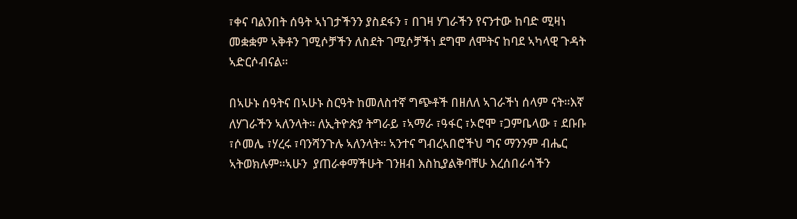፣ቀና ባልንበት ሰዓት ኣነገታችንን ያስደፋን ፣ በገዛ ሃገራችን የናንተው ከባድ ሚዛነ መቋቋም ኣቅቶን ገሚሶቻችን ለስደት ገሚሶቻችነ ደግሞ ለሞትና ከባደ ኣካላዊ ጉዳት ኣድርሶብናል፡፡

በኣሁኑ ሰዓትና በኣሁኑ ስርዓት ከመለስተኛ ግጭቶች በዘለለ ኣገራችነ ሰላም ናት፡፡እኛ ለሃገራችን ኣለንላት፡፡ ለኢትዮጵያ ትግራይ ፣ኣማራ ፣ዓፋር ፣ኦሮሞ ፣ጋምቤላው ፣ ደቡቡ ፣ሶመሌ ፣ሃረሩ ፣ባንሻንጉሉ ኣለንላት፡፡ ኣንተና ግብረኣበሮችህ ግና ማንንም ብሔር ኣትወክሉም፡፡ኣሁን  ያጠራቀማችሁት ገንዘብ እስኪያልቅባቸሁ እረሰበራሳችን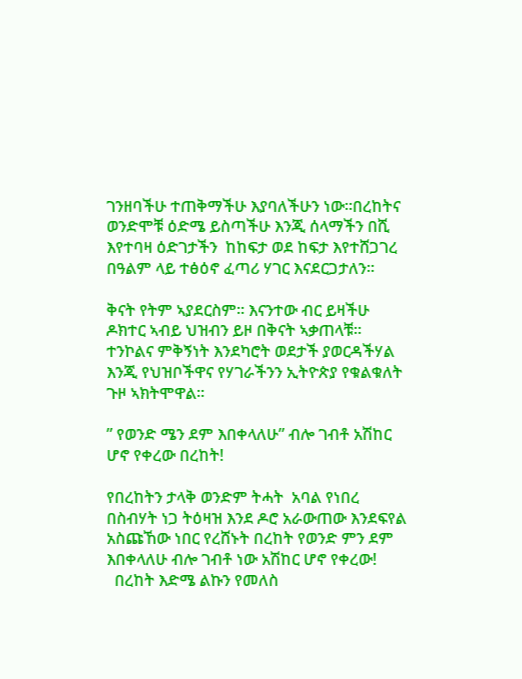ገንዘባችሁ ተጠቅማችሁ እያባለችሁን ነው፡፡በረከትና ወንድሞቹ ዕድሜ ይስጣችሁ እንጂ ሰላማችን በሺ እየተባዛ ዕድገታችን  ከከፍታ ወደ ከፍታ እየተሸጋገረ በዓልም ላይ ተፅዕኖ ፈጣሪ ሃገር እናደርጋታለን፡፡

ቅናት የትም ኣያደርስም፡፡ እናንተው ብር ይዛችሁ ዶክተር ኣብይ ህዝብን ይዞ በቅናት ኣቃጠላቹ፡፡ ተንኮልና ምቅኝነት እንደካሮት ወደታች ያወርዳችሃል እንጂ የህዝቦችዋና የሃገራችንን ኢትዮጵያ የቁልቁለት ጉዞ ኣክትሞዋል፡፡

” የወንድ ሜን ደም እበቀላለሁ” ብሎ ገብቶ አሽከር ሆኖ የቀረው በረከት!

የበረከትን ታላቅ ወንድም ትሓት  አባል የነበረ  በስብሃት ነጋ ትዕዛዝ እንደ ዶሮ አራውጠው እንደፍየል አስጩኸው ነበር የረሸኑት በረከት የወንድ ምን ደም እበቀላለሁ ብሎ ገብቶ ነው አሽከር ሆኖ የቀረው!
  በረከት እድሜ ልኩን የመለስ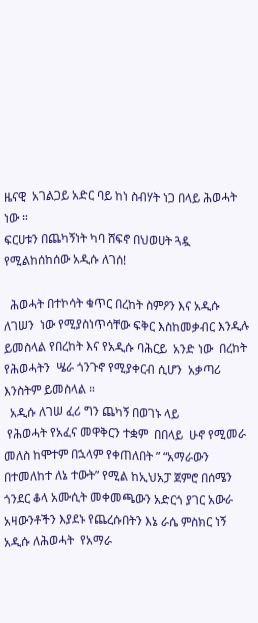ዜናዊ  አገልጋይ አድር ባይ ከነ ስብሃት ነጋ በላይ ሕወሓት ነው ።
ፍርሀቱን በጨካኝነት ካባ ሸፍኖ በህወሀት ጓዷ የሚልከሰከሰው አዲሱ ለገሰ!

  ሕወሓት በተኮሳት ቁጥር በረከት ስምዖን እና አዲሱ ለገሠን  ነው የሚያስነጥሳቸው ፍቅር እስከመቃብር እንዲሉ ይመስላል የበረከት እና የአዲሱ ባሕርይ  አንድ ነው  በረከት የሕወሓትን  ሤራ ጎንጉኖ የሚያቀርብ ሲሆን  አቃጣሪ እንስትም ይመስላል ።
  አዲሱ ለገሠ ፈሪ ግን ጨካኝ በወገኑ ላይ
 የሕወሓት የአፈና መዋቅርን ተቋም  በበላይ  ሁኖ የሚመራ   መለስ ከሞተም በኋላም የቀጠለበት ” “አማራውን በተመለከተ ለኔ ተውት” የሚል ከኢህአፓ ጀምሮ በሰሜን ጎንደር ቆላ አሙሲት መቀመጫውን አድርጎ ያገር አውራ አዛውንቶችን እያደኑ የጨረሱበትን እኔ ራሴ ምስክር ነኝ አዲሱ ለሕወሓት  የአማራ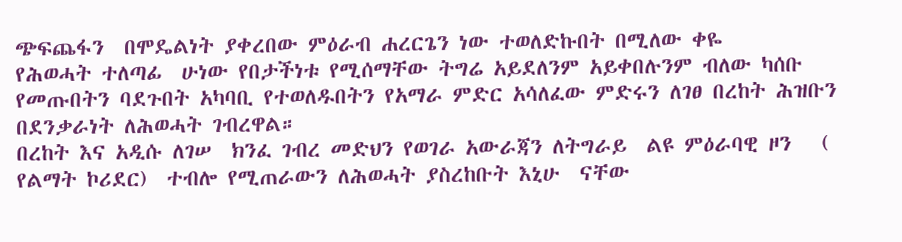ጭፍጨፋን  በሞዴልነት ያቀረበው ምዕራብ ሐረርጌን ነው ተወለድኩበት በሚለው ቀዬ
የሕወሓት ተለጣፊ  ሁነው የበታችነቱ የሚሰማቸው ትግሬ አይደለንም አይቀበሉንም ብለው ካሰቡ  የመጡበትን ባደጉበት አካባቢ የተወለዱበትን የአማራ ምድር አሳለፈው ምድሩን ለገፀ በረከት ሕዝቡን በደንቃራነት ለሕወሓት ገብረዋል።
በረከት እና አዲሱ ለገሠ  ክንፈ ገብረ መድህን የወገራ አውራጃን ለትግራይ  ልዩ ምዕራባዊ ዞን   ( የልማት ኮሪደር)  ተብሎ የሚጠራውን ለሕወሓት ያስረከቡት እኒሁ  ናቸው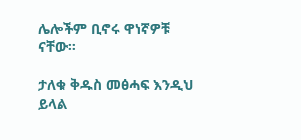ሌሎችም ቢኖሩ ዋነኛዎቹ ናቸው።

ታለቁ ቅዱስ መፅሓፍ እንዲህ ይላል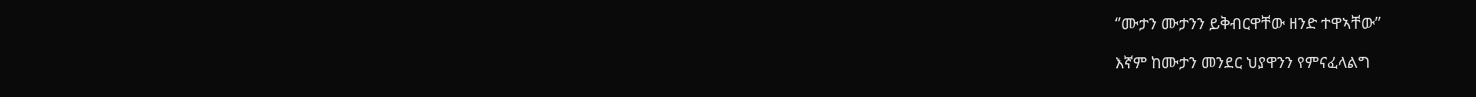‘’ሙታን ሙታንን ይቅብርዋቸው ዘንድ ተዋኣቸው’’

እኛም ከሙታን መንደር ህያዋንን የምናፈላልግ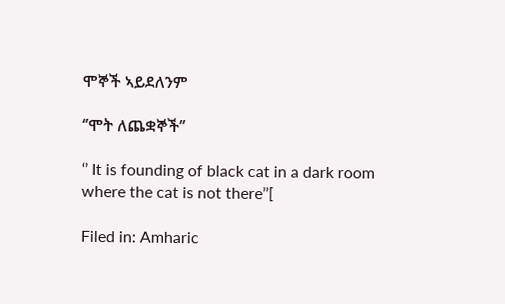ሞኞች ኣይደለንም

‘’ሞት ለጨቋኞች’’

‘’ It is founding of black cat in a dark room where the cat is not there’’[

Filed in: Amharic